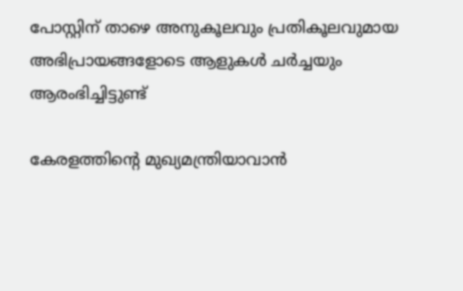പോസ്റ്റിന് താഴെ അനുകൂലവും പ്രതികൂലവുമായ അഭിപ്രായങ്ങളോടെ ആളുകള്‍ ചര്‍ച്ചയും ആരംഭിച്ചിട്ടുണ്ട്

കേരളത്തിന്‍റെ മുഖ്യമന്ത്രിയാവാന്‍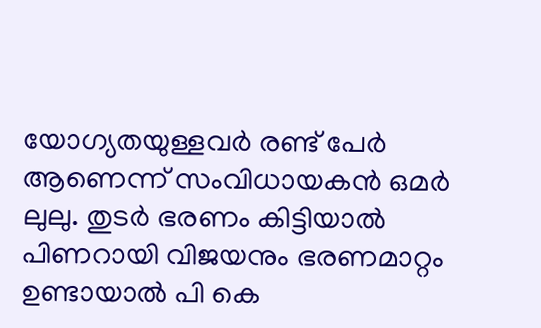യോഗ്യതയുള്ളവര്‍ രണ്ട് പേര്‍ ആണെന്ന് സംവിധായകന്‍ ഒമര്‍ ലുലു. തുടര്‍ ഭരണം കിട്ടിയാല്‍ പിണറായി വിജയനും ഭരണമാറ്റം ഉണ്ടായാല്‍ പി കെ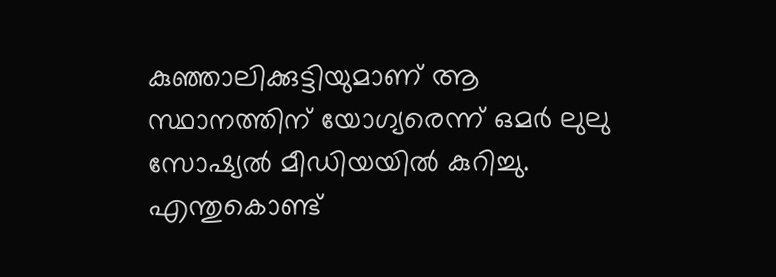കുഞ്ഞാലിക്കുട്ടിയുമാണ് ആ സ്ഥാനത്തിന് യോഗ്യരെന്ന് ഒമര്‍ ലുലു സോഷ്യല്‍ മീഡിയയില്‍ കുറിച്ചു. എന്തുകൊണ്ട്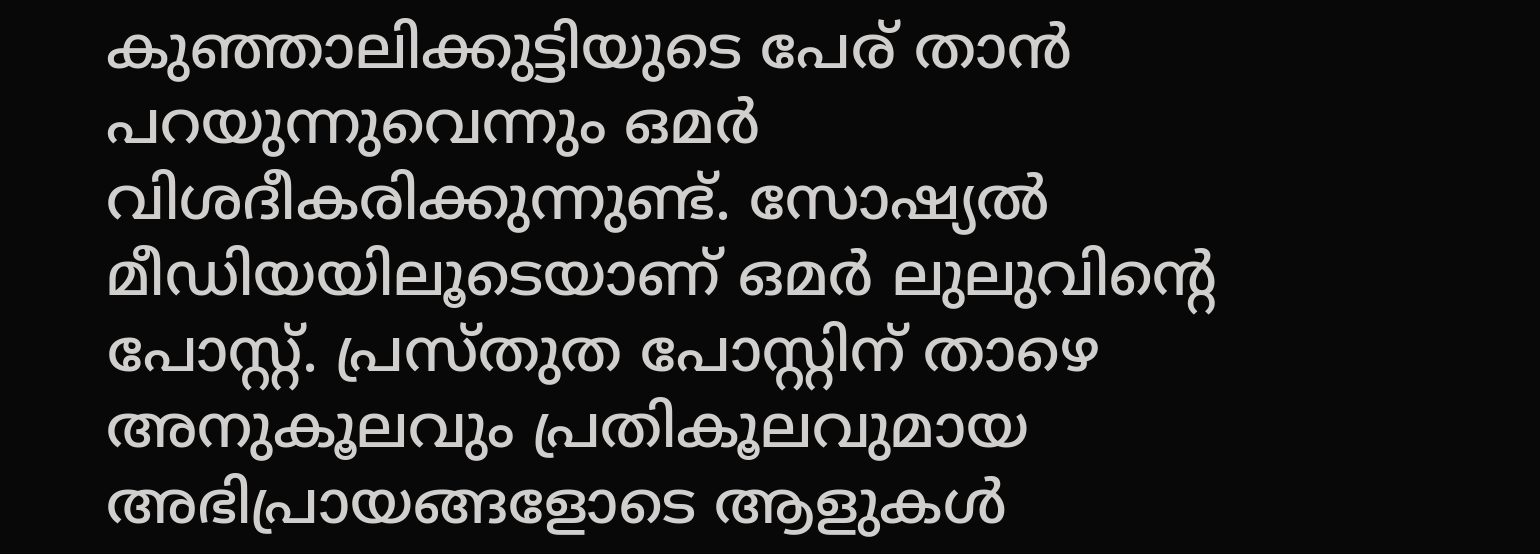കുഞ്ഞാലിക്കുട്ടിയുടെ പേര് താന്‍ പറയുന്നുവെന്നും ഒമര്‍ വിശദീകരിക്കുന്നുണ്ട്. സോഷ്യല്‍ മീഡിയയിലൂടെയാണ് ഒമര്‍ ലുലുവിന്‍റെ പോസ്റ്റ്. പ്രസ്തുത പോസ്റ്റിന് താഴെ അനുകൂലവും പ്രതികൂലവുമായ അഭിപ്രായങ്ങളോടെ ആളുകള്‍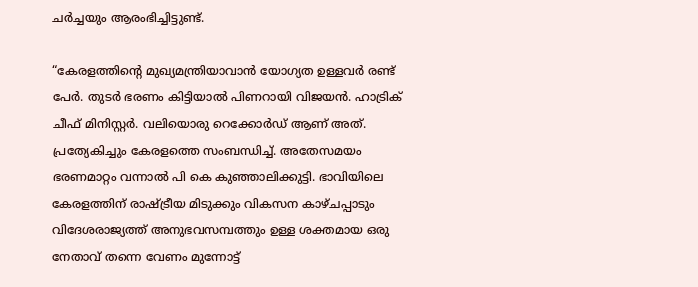ചര്‍ച്ചയും ആരംഭിച്ചിട്ടുണ്ട്.

“കേരളത്തിന്‍റെ മുഖ്യമന്ത്രിയാവാൻ യോഗ്യത ഉള്ളവർ രണ്ട് പേർ. തുടർ ഭരണം കിട്ടിയാൽ പിണറായി വിജയൻ. ഹാട്രിക് ചീഫ് മിനിസ്റ്റര്‍. വലിയൊരു റെക്കോര്‍ഡ് ആണ് അത്. പ്രത്യേകിച്ചും കേരളത്തെ സംബന്ധിച്ച്. അതേസമയം ഭരണമാറ്റം വന്നാൽ പി കെ കുഞ്ഞാലിക്കുട്ടി. ഭാവിയിലെ കേരളത്തിന് രാഷ്ട്രീയ മിടുക്കും വികസന കാഴ്ചപ്പാടും വിദേശരാജ്യത്ത് അനുഭവസമ്പത്തും ഉള്ള ശക്തമായ ഒരു നേതാവ് തന്നെ വേണം മുന്നോട്ട്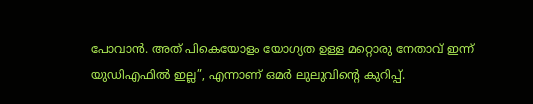പോവാൻ. അത് പികെയോളം യോഗ്യത ഉള്ള മറ്റൊരു നേതാവ് ഇന്ന് യുഡിഎഫില്‍ ഇല്ല”, എന്നാണ് ഒമര്‍ ലുലുവിന്‍റെ കുറിപ്പ്.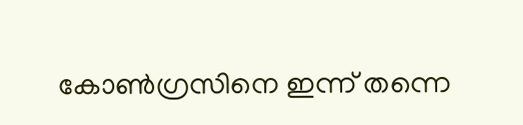കോണ്‍ഗ്രസിനെ ഇന്ന് തന്നെ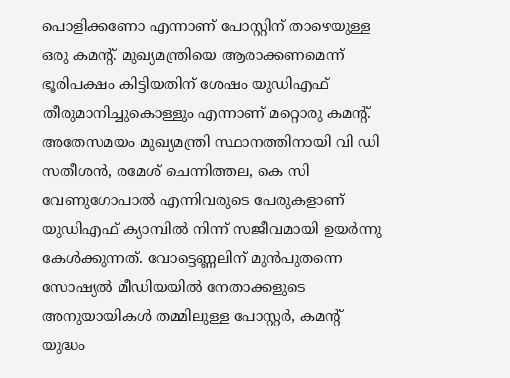പൊളിക്കണോ എന്നാണ് പോസ്റ്റിന് താഴെയുള്ള ഒരു കമന്‍റ്. മുഖ്യമന്ത്രിയെ ആരാക്കണമെന്ന് ഭൂരിപക്ഷം കിട്ടിയതിന് ശേഷം യുഡിഎഫ് തീരുമാനിച്ചുകൊള്ളും എന്നാണ് മറ്റൊരു കമന്‍റ്. അതേസമയം മുഖ്യമന്ത്രി സ്ഥാനത്തിനായി വി ഡി സതീശൻ, രമേശ് ചെന്നിത്തല, കെ സി വേണുഗോപാൽ എന്നിവരുടെ പേരുകളാണ് യുഡിഎഫ് ക്യാമ്പില്‍ നിന്ന് സജീവമായി ഉയർന്നു കേൾക്കുന്നത്. വോട്ടെണ്ണലിന് മുൻപുതന്നെ സോഷ്യൽ മീഡിയയിൽ നേതാക്കളുടെ അനുയായികൾ തമ്മിലുള്ള പോസ്റ്റർ, കമന്റ് യുദ്ധം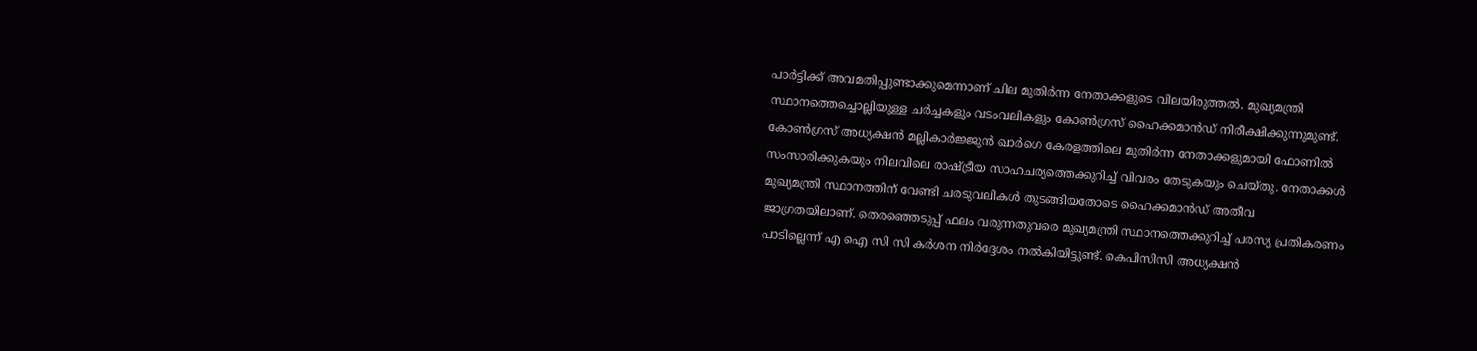പാർട്ടിക്ക് അവമതിപ്പുണ്ടാക്കുമെന്നാണ് ചില മുതിർന്ന നേതാക്കളുടെ വിലയിരുത്തൽ. മുഖ്യമന്ത്രി സ്ഥാനത്തെച്ചൊല്ലിയുള്ള ചർച്ചകളും വടംവലികളും കോണ്‍ഗ്രസ് ഹൈക്കമാൻഡ് നിരീക്ഷിക്കുന്നുമുണ്ട്. കോൺഗ്രസ് അധ്യക്ഷൻ മല്ലികാർജ്ജുൻ ഖാർഗെ കേരളത്തിലെ മുതിർന്ന നേതാക്കളുമായി ഫോണിൽ സംസാരിക്കുകയും നിലവിലെ രാഷ്ട്രീയ സാഹചര്യത്തെക്കുറിച്ച് വിവരം തേടുകയും ചെയ്തു. നേതാക്കൾ മുഖ്യമന്ത്രി സ്ഥാനത്തിന് വേണ്ടി ചരടുവലികൾ തുടങ്ങിയതോടെ ഹൈക്കമാൻഡ് അതീവ ജാഗ്രതയിലാണ്. തെരഞ്ഞെടുപ്പ് ഫലം വരുന്നതുവരെ മുഖ്യമന്ത്രി സ്ഥാനത്തെക്കുറിച്ച് പരസ്യ പ്രതികരണം പാടില്ലെന്ന് എ ഐ സി സി കർശന നിർദ്ദേശം നൽകിയിട്ടുണ്ട്. കെപിസിസി അധ്യക്ഷൻ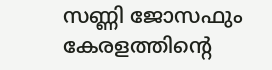സണ്ണി ജോസഫും കേരളത്തിന്‍റെ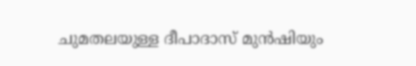ചുമതലയുള്ള ദീപാദാസ് മുൻഷിയും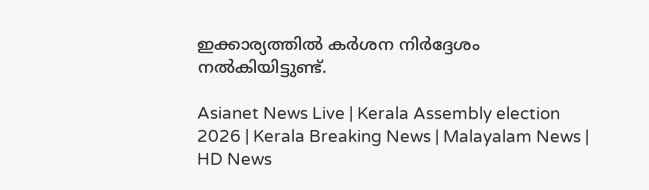ഇക്കാര്യത്തില്‍ കർശന നിർദ്ദേശം നൽകിയിട്ടുണ്ട്.

Asianet News Live | Kerala Assembly election 2026 | Kerala Breaking News | Malayalam News | HD News